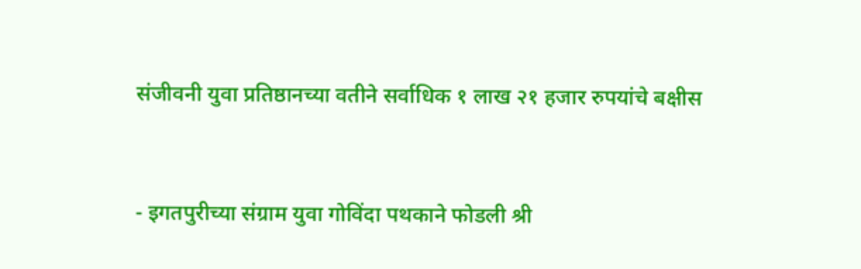संजीवनी युवा प्रतिष्ठानच्या वतीने सर्वाधिक १ लाख २१ हजार रुपयांचे बक्षीस


- इगतपुरीच्या संग्राम युवा गोविंदा पथकाने फोडली श्री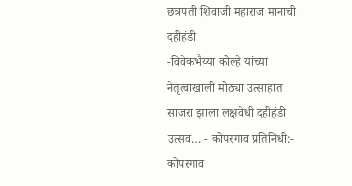छत्रपती शिवाजी महाराज मानाची दहीहंडी
-विवेकभैय्या कोल्हे यांच्या नेतृत्वाखाली मोठ्या उत्साहात साजरा झाला लक्षवेधी दहीहंडी उत्सव… - कोपरगाव प्रतिनिधी:-
कोपरगाव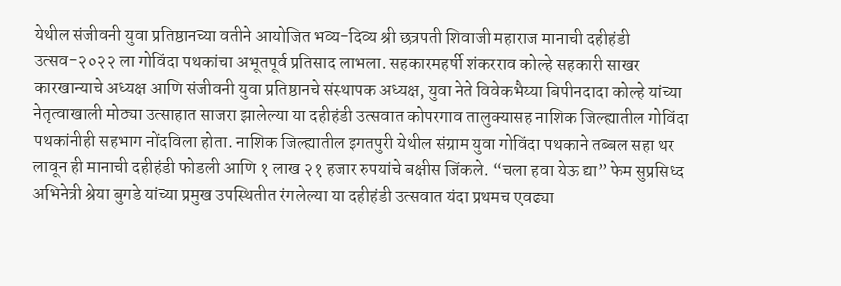येथील संजीवनी युवा प्रतिष्ठानच्या वतीने आयोजित भव्य-दिव्य श्री छत्रपती शिवाजी महाराज मानाची दहीहंडी उत्सव-२०२२ ला गोविंदा पथकांचा अभूतपूर्व प्रतिसाद लाभला. सहकारमहर्षी शंकरराव कोल्हे सहकारी साखर कारखान्याचे अध्यक्ष आणि संजीवनी युवा प्रतिष्ठानचे संस्थापक अध्यक्ष, युवा नेते विवेकभैय्या बिपीनदादा कोल्हे यांच्या नेतृत्वाखाली मोठ्या उत्साहात साजरा झालेल्या या दहीहंडी उत्सवात कोपरगाव तालुक्यासह नाशिक जिल्ह्यातील गोविंदा पथकांनीही सहभाग नोंदविला होता. नाशिक जिल्ह्यातील इगतपुरी येथील संग्राम युवा गोविंदा पथकाने तब्बल सहा थर लावून ही मानाची दहीहंडी फोडली आणि १ लाख २१ हजार रुपयांचे बक्षीस जिंकले. “चला हवा येऊ द्या” फेम सुप्रसिध्द अभिनेत्री श्रेया बुगडे यांच्या प्रमुख उपस्थितीत रंगलेल्या या दहीहंडी उत्सवात यंदा प्रथमच एवढ्या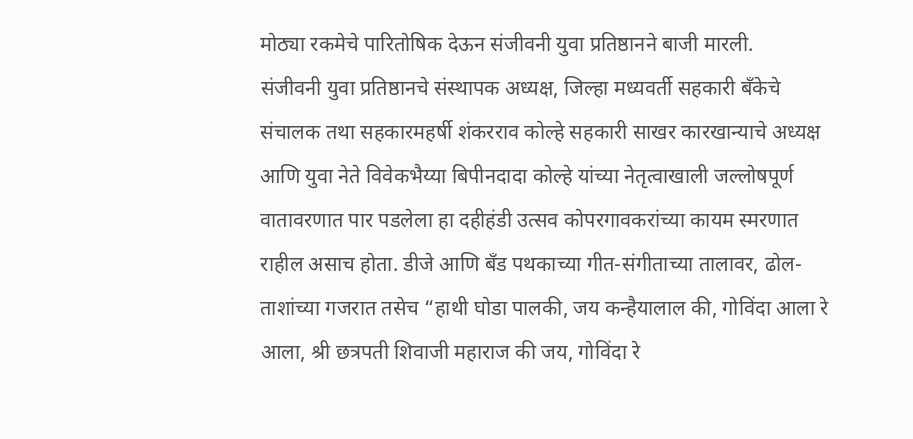मोठ्या रकमेचे पारितोषिक देऊन संजीवनी युवा प्रतिष्ठानने बाजी मारली.
संजीवनी युवा प्रतिष्ठानचे संस्थापक अध्यक्ष, जिल्हा मध्यवर्ती सहकारी बँकेचे संचालक तथा सहकारमहर्षी शंकरराव कोल्हे सहकारी साखर कारखान्याचे अध्यक्ष आणि युवा नेते विवेकभैय्या बिपीनदादा कोल्हे यांच्या नेतृत्वाखाली जल्लोषपूर्ण वातावरणात पार पडलेला हा दहीहंडी उत्सव कोपरगावकरांच्या कायम स्मरणात राहील असाच होता. डीजे आणि बॅंड पथकाच्या गीत-संगीताच्या तालावर, ढोल-ताशांच्या गजरात तसेच “हाथी घोडा पालकी, जय कन्हैयालाल की, गोविंदा आला रे आला, श्री छत्रपती शिवाजी महाराज की जय, गोविंदा रे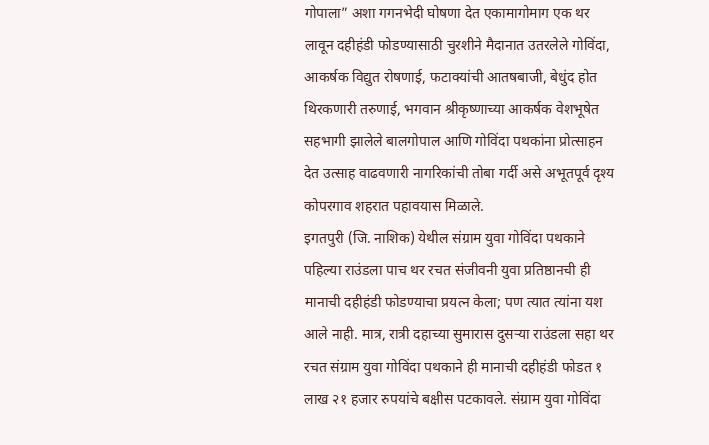गोपाला” अशा गगनभेदी घोषणा देत एकामागोमाग एक थर लावून दहीहंडी फोडण्यासाठी चुरशीने मैदानात उतरलेले गोविंदा, आकर्षक विद्युत रोषणाई, फटाक्यांची आतषबाजी, बेधुंद होत थिरकणारी तरुणाई, भगवान श्रीकृष्णाच्या आकर्षक वेशभूषेत सहभागी झालेले बालगोपाल आणि गोविंदा पथकांना प्रोत्साहन देत उत्साह वाढवणारी नागरिकांची तोबा गर्दी असे अभूतपूर्व दृश्य कोपरगाव शहरात पहावयास मिळाले.
इगतपुरी (जि. नाशिक) येथील संग्राम युवा गोविंदा पथकाने पहिल्या राउंडला पाच थर रचत संजीवनी युवा प्रतिष्ठानची ही मानाची दहीहंडी फोडण्याचा प्रयत्न केला; पण त्यात त्यांना यश आले नाही. मात्र, रात्री दहाच्या सुमारास दुसऱ्या राउंडला सहा थर रचत संग्राम युवा गोविंदा पथकाने ही मानाची दहीहंडी फोडत १ लाख २१ हजार रुपयांचे बक्षीस पटकावले. संग्राम युवा गोविंदा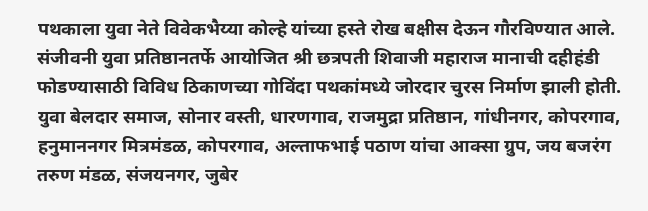पथकाला युवा नेते विवेकभैय्या कोल्हे यांच्या हस्ते रोख बक्षीस देऊन गौरविण्यात आले.
संजीवनी युवा प्रतिष्ठानतर्फे आयोजित श्री छत्रपती शिवाजी महाराज मानाची दहीहंडी फोडण्यासाठी विविध ठिकाणच्या गोविंदा पथकांमध्ये जोरदार चुरस निर्माण झाली होती. युवा बेलदार समाज, सोनार वस्ती, धारणगाव, राजमुद्रा प्रतिष्ठान, गांधीनगर, कोपरगाव, हनुमाननगर मित्रमंडळ, कोपरगाव, अल्ताफभाई पठाण यांचा आक्सा ग्रुप, जय बजरंग तरुण मंडळ, संजयनगर, जुबेर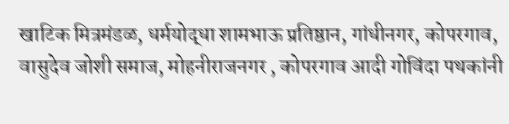खाटिक मित्रमंडळ, धर्मयोद्धा शामभाऊ प्रतिष्ठान, गांधीनगर, कोपरगाव, वासुदेव जोशी समाज, मोहनीराजनगर , कोपरगाव आदी गोविंदा पथकांनी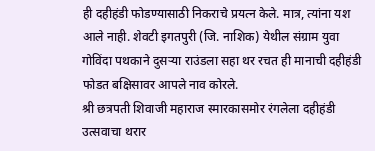ही दहीहंडी फोडण्यासाठी निकराचे प्रयत्न केले. मात्र, त्यांना यश आले नाही. शेवटी इगतपुरी (जि. नाशिक) येथील संग्राम युवा गोविंदा पथकाने दुसऱ्या राउंडला सहा थर रचत ही मानाची दहीहंडी फोडत बक्षिसावर आपले नाव कोरले.
श्री छत्रपती शिवाजी महाराज स्मारकासमोर रंगलेला दहीहंडी उत्सवाचा थरार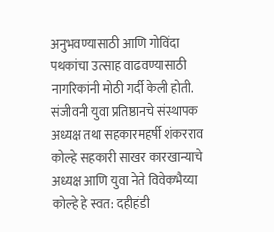अनुभवण्यासाठी आणि गोविंदा पथकांचा उत्साह वाढवण्यासाठी नागरिकांनी मोठी गर्दी केली होती. संजीवनी युवा प्रतिष्ठानचे संस्थापक अध्यक्ष तथा सहकारमहर्षी शंकरराव कोल्हे सहकारी साखर कारखान्याचे अध्यक्ष आणि युवा नेते विवेकभैय्या कोल्हे हे स्वत: दहीहंडी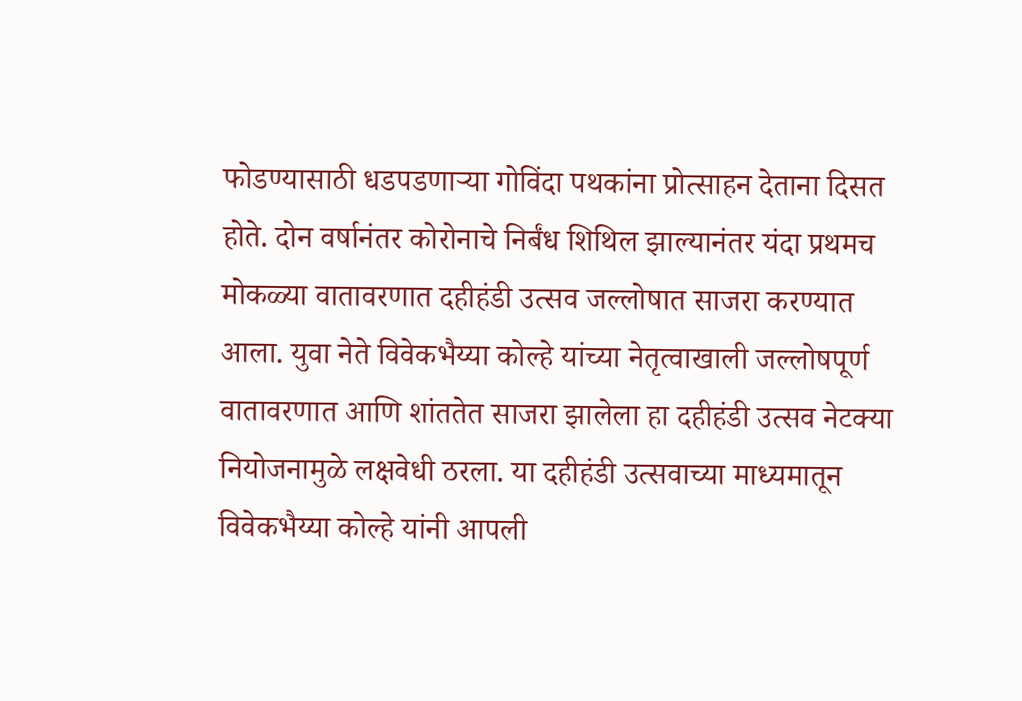फोडण्यासाठी धडपडणाऱ्या गोविंदा पथकांना प्रोत्साहन देताना दिसत होते. दोन वर्षानंतर कोरोनाचे निर्बंध शिथिल झाल्यानंतर यंदा प्रथमच मोकळ्या वातावरणात दहीहंडी उत्सव जल्लोषात साजरा करण्यात आला. युवा नेते विवेकभैय्या कोल्हे यांच्या नेतृत्वाखाली जल्लोषपूर्ण वातावरणात आणि शांततेत साजरा झालेला हा दहीहंडी उत्सव नेटक्या नियोजनामुळे लक्षवेधी ठरला. या दहीहंडी उत्सवाच्या माध्यमातून विवेकभैय्या कोल्हे यांनी आपली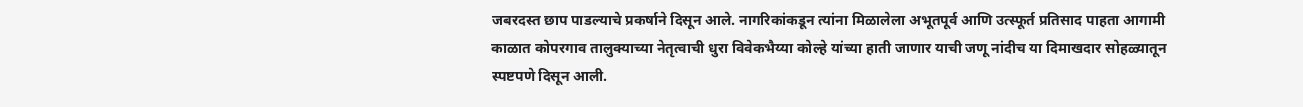जबरदस्त छाप पाडल्याचे प्रकर्षाने दिसून आले. नागरिकांकडून त्यांना मिळालेला अभूतपूर्व आणि उत्स्फूर्त प्रतिसाद पाहता आगामी काळात कोपरगाव तालुक्याच्या नेतृत्वाची धुरा विवेकभैय्या कोल्हे यांच्या हाती जाणार याची जणू नांदीच या दिमाखदार सोहळ्यातून स्पष्टपणे दिसून आली.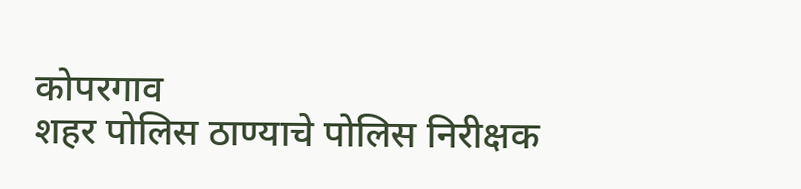कोपरगाव
शहर पोलिस ठाण्याचे पोलिस निरीक्षक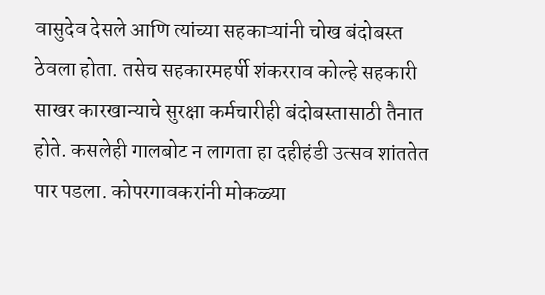वासुदेव देसले आणि त्यांच्या सहकाऱ्यांनी चोख बंदोबस्त ठेवला होता. तसेच सहकारमहर्षी शंकरराव कोल्हे सहकारी साखर कारखान्याचे सुरक्षा कर्मचारीही बंदोबस्तासाठी तैनात होते. कसलेही गालबोट न लागता हा दहीहंडी उत्सव शांततेत पार पडला. कोपरगावकरांनी मोकळ्या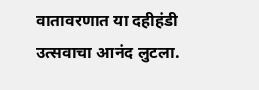वातावरणात या दहीहंडी उत्सवाचा आनंद लुटला.